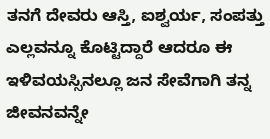ತನಗೆ ದೇವರು ಆಸ್ತಿ, ಐಶ್ವರ್ಯ, ಸಂಪತ್ತು ಎಲ್ಲವನ್ನೂ ಕೊಟ್ಟಿದ್ದಾರೆ ಆದರೂ ಈ ಇಳಿವಯಸ್ಸಿನಲ್ಲೂ ಜನ ಸೇವೆಗಾಗಿ ತನ್ನ ಜೀವನವನ್ನೇ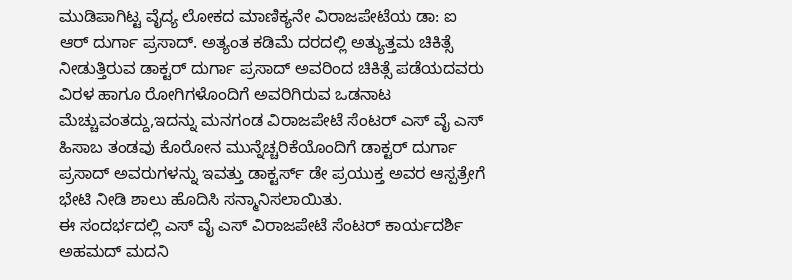ಮುಡಿಪಾಗಿಟ್ಟ ವೈದ್ಯ ಲೋಕದ ಮಾಣಿಕ್ಯನೇ ವಿರಾಜಪೇಟೆಯ ಡಾ: ಐ ಆರ್ ದುರ್ಗಾ ಪ್ರಸಾದ್. ಅತ್ಯಂತ ಕಡಿಮೆ ದರದಲ್ಲಿ ಅತ್ಯುತ್ತಮ ಚಿಕಿತ್ಸೆ ನೀಡುತ್ತಿರುವ ಡಾಕ್ಟರ್ ದುರ್ಗಾ ಪ್ರಸಾದ್ ಅವರಿಂದ ಚಿಕಿತ್ಸೆ ಪಡೆಯದವರು ವಿರಳ ಹಾಗೂ ರೋಗಿಗಳೊಂದಿಗೆ ಅವರಿಗಿರುವ ಒಡನಾಟ ಮೆಚ್ಚುವಂತದ್ದು,ಇದನ್ನು ಮನಗಂಡ ವಿರಾಜಪೇಟೆ ಸೆಂಟರ್ ಎಸ್ ವೈ ಎಸ್ ಹಿಸಾಬ ತಂಡವು ಕೊರೋನ ಮುನ್ನೆಚ್ಚರಿಕೆಯೊಂದಿಗೆ ಡಾಕ್ಟರ್ ದುರ್ಗಾ ಪ್ರಸಾದ್ ಅವರುಗಳನ್ನು ಇವತ್ತು ಡಾಕ್ಟರ್ಸ್ ಡೇ ಪ್ರಯುಕ್ತ ಅವರ ಆಸ್ಪತ್ರೇಗೆ ಭೇಟಿ ನೀಡಿ ಶಾಲು ಹೊದಿಸಿ ಸನ್ಮಾನಿಸಲಾಯಿತು.
ಈ ಸಂದರ್ಭದಲ್ಲಿ ಎಸ್ ವೈ ಎಸ್ ವಿರಾಜಪೇಟೆ ಸೆಂಟರ್ ಕಾರ್ಯದರ್ಶಿ ಅಹಮದ್ ಮದನಿ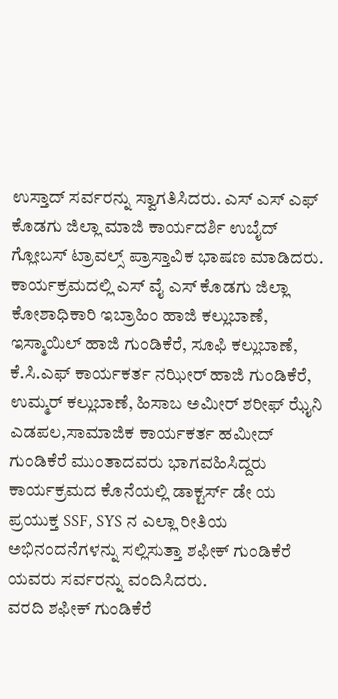ಉಸ್ತಾದ್ ಸರ್ವರನ್ನು ಸ್ವಾಗತಿಸಿದರು. ಎಸ್ ಎಸ್ ಎಫ್ ಕೊಡಗು ಜಿಲ್ಲಾ ಮಾಜಿ ಕಾರ್ಯದರ್ಶಿ ಉಬೈದ್ ಗ್ಲೋಬಸ್ ಟ್ರಾವಲ್ಸ್ ಪ್ರಾಸ್ತಾವಿಕ ಭಾಷಣ ಮಾಡಿದರು. ಕಾರ್ಯಕ್ರಮದಲ್ಲಿ ಎಸ್ ವೈ ಎಸ್ ಕೊಡಗು ಜಿಲ್ಲಾ ಕೋಶಾಧಿಕಾರಿ ಇಬ್ರಾಹಿಂ ಹಾಜಿ ಕಲ್ಲುಬಾಣೆ, ಇಸ್ಮಾಯಿಲ್ ಹಾಜಿ ಗುಂಡಿಕೆರೆ, ಸೂಫಿ ಕಲ್ಲುಬಾಣೆ, ಕೆ.ಸಿ.ಎಫ್ ಕಾರ್ಯಕರ್ತ ನಝೀರ್ ಹಾಜಿ ಗುಂಡಿಕೆರೆ, ಉಮ್ಮರ್ ಕಲ್ಲುಬಾಣೆ, ಹಿಸಾಬ ಅಮೀರ್ ಶರೀಫ್ ಝೈನಿ ಎಡಪಲ,ಸಾಮಾಜಿಕ ಕಾರ್ಯಕರ್ತ ಹಮೀದ್ ಗುಂಡಿಕೆರೆ ಮುಂತಾದವರು ಭಾಗವಹಿಸಿದ್ದರು ಕಾರ್ಯಕ್ರಮದ ಕೊನೆಯಲ್ಲಿ ಡಾಕ್ಟರ್ಸ್ ಡೇ ಯ ಪ್ರಯುಕ್ತ SSF, SYS ನ ಎಲ್ಲಾ ರೀತಿಯ ಅಭಿನಂದನೆಗಳನ್ನು ಸಲ್ಲಿಸುತ್ತಾ ಶಫೀಕ್ ಗುಂಡಿಕೆರೆ ಯವರು ಸರ್ವರನ್ನು ವಂದಿಸಿದರು.
ವರದಿ ಶಫೀಕ್ ಗುಂಡಿಕೆರೆ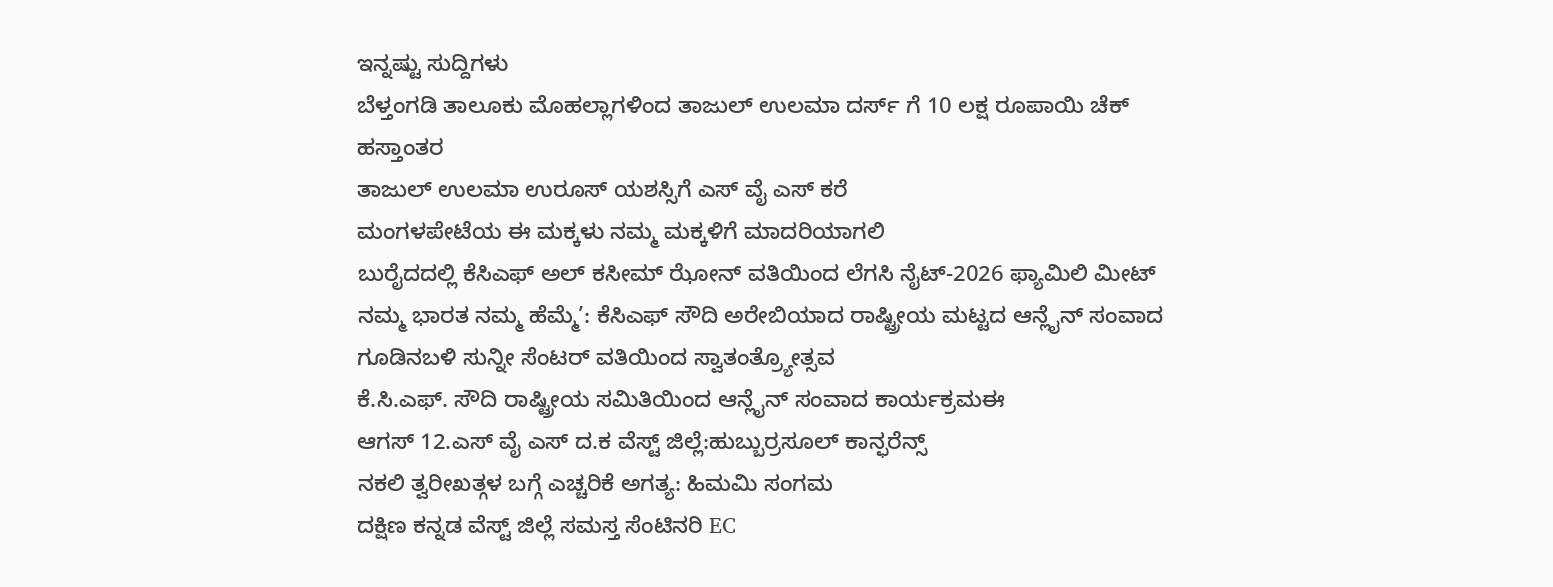ಇನ್ನಷ್ಟು ಸುದ್ದಿಗಳು
ಬೆಳ್ತಂಗಡಿ ತಾಲೂಕು ಮೊಹಲ್ಲಾಗಳಿಂದ ತಾಜುಲ್ ಉಲಮಾ ದರ್ಸ್ ಗೆ 10 ಲಕ್ಷ ರೂಪಾಯಿ ಚೆಕ್ ಹಸ್ತಾಂತರ
ತಾಜುಲ್ ಉಲಮಾ ಉರೂಸ್ ಯಶಸ್ಸಿಗೆ ಎಸ್ ವೈ ಎಸ್ ಕರೆ
ಮಂಗಳಪೇಟೆಯ ಈ ಮಕ್ಕಳು ನಮ್ಮ ಮಕ್ಕಳಿಗೆ ಮಾದರಿಯಾಗಲಿ
ಬುರೈದದಲ್ಲಿ ಕೆಸಿಎಫ್ ಅಲ್ ಕಸೀಮ್ ಝೋನ್ ವತಿಯಿಂದ ಲೆಗಸಿ ನೈಟ್-2026 ಫ್ಯಾಮಿಲಿ ಮೀಟ್
ನಮ್ಮ ಭಾರತ ನಮ್ಮ ಹೆಮ್ಮೆ’: ಕೆಸಿಎಫ್ ಸೌದಿ ಅರೇಬಿಯಾದ ರಾಷ್ಟ್ರೀಯ ಮಟ್ಟದ ಆನ್ಲೈನ್ ಸಂವಾದ
ಗೂಡಿನಬಳಿ ಸುನ್ನೀ ಸೆಂಟರ್ ವತಿಯಿಂದ ಸ್ವಾತಂತ್ರ್ಯೋತ್ಸವ
ಕೆ.ಸಿ.ಎಫ್. ಸೌದಿ ರಾಷ್ಟ್ರೀಯ ಸಮಿತಿಯಿಂದ ಆನ್ಲೈನ್ ಸಂವಾದ ಕಾರ್ಯಕ್ರಮಈ
ಆಗಸ್ 12.ಎಸ್ ವೈ ಎಸ್ ದ.ಕ ವೆಸ್ಟ್ ಜಿಲ್ಲೆ:ಹುಬ್ಬುರ್ರಸೂಲ್ ಕಾನ್ಫರೆನ್ಸ್
ನಕಲಿ ತ್ವರೀಖತ್ಗಳ ಬಗ್ಗೆ ಎಚ್ಚರಿಕೆ ಅಗತ್ಯ: ಹಿಮಮಿ ಸಂಗಮ
ದಕ್ಷಿಣ ಕನ್ನಡ ವೆಸ್ಟ್ ಜಿಲ್ಲೆ ಸಮಸ್ತ ಸೆಂಟಿನರಿ EC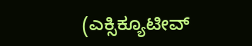(ಎಕ್ಸಿಕ್ಯೂಟೀವ್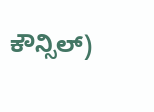ಕೌನ್ಸಿಲ್)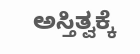ಅಸ್ತಿತ್ವಕ್ಕೆ